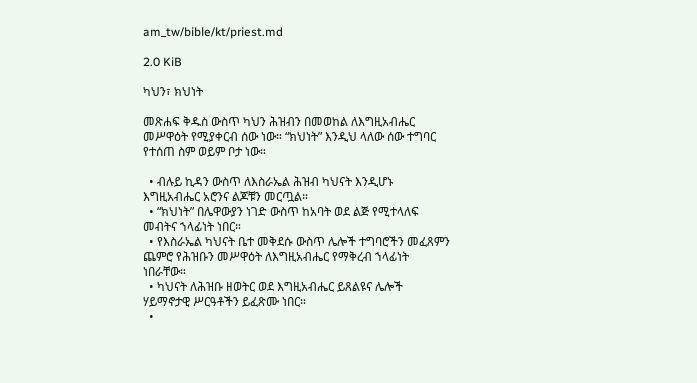am_tw/bible/kt/priest.md

2.0 KiB

ካህን፣ ክህነት

መጽሐፍ ቅዱስ ውስጥ ካህን ሕዝብን በመወከል ለእግዚአብሔር መሥዋዕት የሚያቀርብ ሰው ነው። “ክህነት” እንዲህ ላለው ሰው ተግባር የተሰጠ ስም ወይም ቦታ ነው።

  • ብሉይ ኪዳን ውስጥ ለእስራኤል ሕዝብ ካህናት እንዲሆኑ እግዚአብሔር አሮንና ልጆቹን መርጧል።
  • “ክህነት” በሌዋውያን ነገድ ውስጥ ከአባት ወደ ልጅ የሚተላለፍ መብትና ኀላፊነት ነበር።
  • የእስራኤል ካህናት ቤተ መቅደሱ ውስጥ ሌሎች ተግባሮችን መፈጸምን ጨምሮ የሕዝቡን መሥዋዕት ለእግዚአብሔር የማቅረብ ኀላፊነት ነበራቸው።
  • ካህናት ለሕዝቡ ዘወትር ወደ እግዚአብሔር ይጸልዩና ሌሎች ሃይማኖታዊ ሥርዓቶችን ይፈጽሙ ነበር።
  •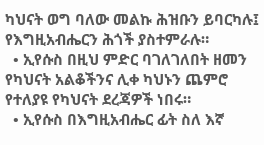ካህናት ወግ ባለው መልኩ ሕዝቡን ይባርካሉ፤ የእግዚአብሔርን ሕጎች ያስተምራሉ።
  • ኢየሱስ በዚህ ምድር ባገለገለበት ዘመን የካህናት አልቆችንና ሊቀ ካህኑን ጨምሮ የተለያዩ የካህናት ደረጃዎች ነበሩ።
  • ኢየሱስ በእግዚአብሔር ፊት ስለ እኛ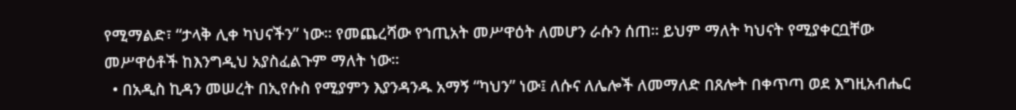የሚማልድ፣ “ታላቅ ሊቀ ካህናችን” ነው። የመጨረሻው የኀጢአት መሥዋዕት ለመሆን ራሱን ሰጠ። ይህም ማለት ካህናት የሚያቀርቧቸው መሥዋዕቶች ከእንግዲህ አያስፈልጉም ማለት ነው።
  • በአዲስ ኪዳን መሠረት በኢየሱስ የሚያምን እያንዳንዱ አማኝ “ካህን” ነው፤ ለሱና ለሌሎች ለመማለድ በጸሎት በቀጥጣ ወደ እግዚአብሔር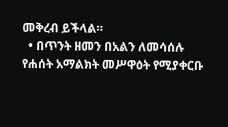መቅረብ ይችላል።
  • በጥንት ዘመን በአልን ለመሳሰሉ የሐሰት አማልክት መሥዋዕት የሚያቀርቡ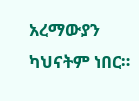አረማውያን ካህናትም ነበር።